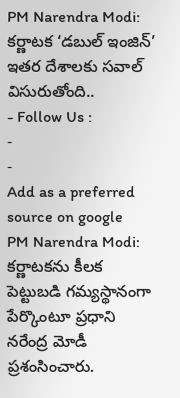PM Narendra Modi: కర్ణాటక ‘డబుల్ ఇంజిన్’ ఇతర దేశాలకు సవాల్ విసురుతోంది..
- Follow Us :
-
-
Add as a preferred
source on google
PM Narendra Modi: కర్ణాటకను కీలక పెట్టుబడి గమ్యస్థానంగా పేర్కొంటూ ప్రధాని నరేంద్ర మోడీ ప్రశంసించారు.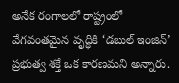అనేక రంగాలలో రాష్ట్రంలో వేగవంతమైన వృద్ధికి ‘డబుల్ ఇంజిన్’ ప్రభుత్వ శక్తే ఒక కారణమని అన్నారు.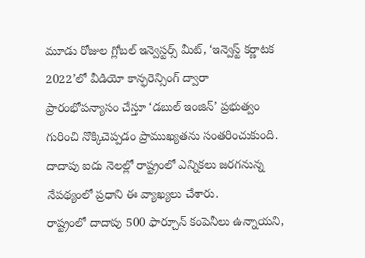మూడు రోజుల గ్లోబల్ ఇన్వెస్టర్స్ మీట్, ‘ఇన్వెస్ట్ కర్ణాటక 2022’లో వీడియో కాన్ఫరెన్సింగ్ ద్వారా ప్రారంభోపన్యాసం చేస్తూ ‘డబుల్ ఇంజిన్’ ప్రభుత్వం గురించి నొక్కిచెప్పడం ప్రాముఖ్యతను సంతరించుకుంది. దాదాపు ఐదు నెలల్లో రాష్ట్రంలో ఎన్నికలు జరగనున్న నేపథ్యంలో ప్రధాని ఈ వ్యాఖ్యలు చేశారు.
రాష్ట్రంలో దాదాపు 500 ఫార్చూన్ కంపెనీలు ఉన్నాయని,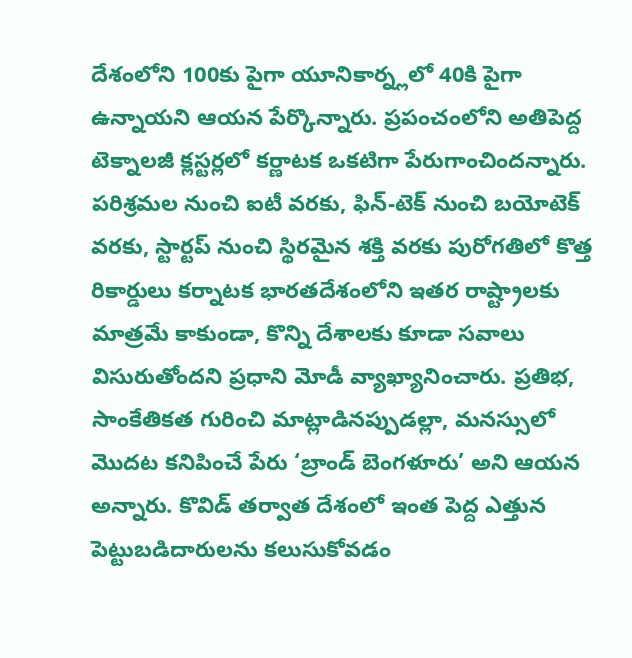దేశంలోని 100కు పైగా యూనికార్న్లలో 40కి పైగా ఉన్నాయని ఆయన పేర్కొన్నారు. ప్రపంచంలోని అతిపెద్ద టెక్నాలజీ క్లస్టర్లలో కర్ణాటక ఒకటిగా పేరుగాంచిందన్నారు. పరిశ్రమల నుంచి ఐటీ వరకు, ఫిన్-టెక్ నుంచి బయోటెక్ వరకు, స్టార్టప్ నుంచి స్థిరమైన శక్తి వరకు పురోగతిలో కొత్త రికార్డులు కర్నాటక భారతదేశంలోని ఇతర రాష్ట్రాలకు మాత్రమే కాకుండా, కొన్ని దేశాలకు కూడా సవాలు విసురుతోందని ప్రధాని మోడీ వ్యాఖ్యానించారు. ప్రతిభ, సాంకేతికత గురించి మాట్లాడినప్పుడల్లా, మనస్సులో మొదట కనిపించే పేరు ‘బ్రాండ్ బెంగళూరు’ అని ఆయన అన్నారు. కొవిడ్ తర్వాత దేశంలో ఇంత పెద్ద ఎత్తున పెట్టుబడిదారులను కలుసుకోవడం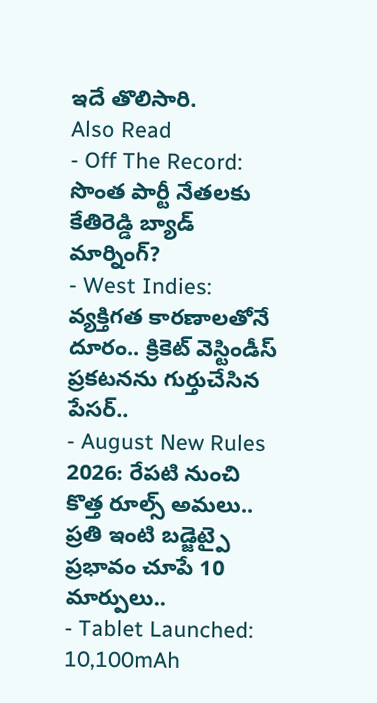ఇదే తొలిసారి.
Also Read
- Off The Record: సొంత పార్టీ నేతలకు కేతిరెడ్డి బ్యాడ్ మార్నింగ్?
- West Indies: వ్యక్తిగత కారణాలతోనే దూరం.. క్రికెట్ వెస్టిండీస్ ప్రకటనను గుర్తుచేసిన పేసర్..
- August New Rules 2026: రేపటి నుంచి కొత్త రూల్స్ అమలు.. ప్రతి ఇంటి బడ్జెట్పై ప్రభావం చూపే 10 మార్పులు..
- Tablet Launched: 10,100mAh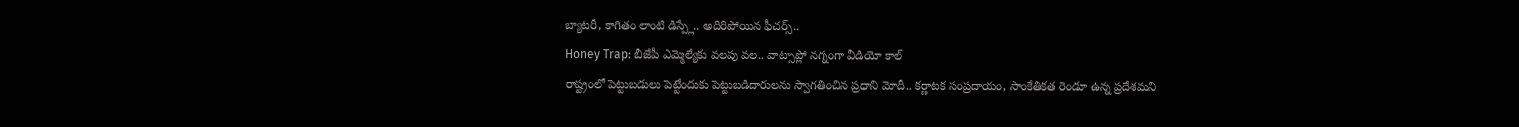బ్యాటరీ, కాగితం లాంటి డిస్ప్లే.. అదిరిపోయిన ఫీచర్స్..
Honey Trap: బీజేపీ ఎమ్మెల్యేకు వలపు వల.. వాట్సాప్లో నగ్నంగా వీడియో కాల్
రాష్ట్రంలో పెట్టుబడులు పెట్టేందుకు పెట్టుబడిదారులను స్వాగతించిన ప్రధాని మోదీ.. కర్ణాటక సంప్రదాయం, సాంకేతికత రెండూ ఉన్న ప్రదేశమని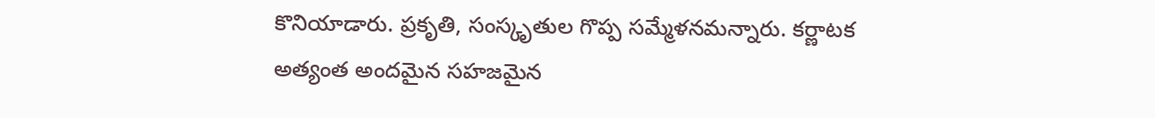కొనియాడారు. ప్రకృతి, సంస్కృతుల గొప్ప సమ్మేళనమన్నారు. కర్ణాటక అత్యంత అందమైన సహజమైన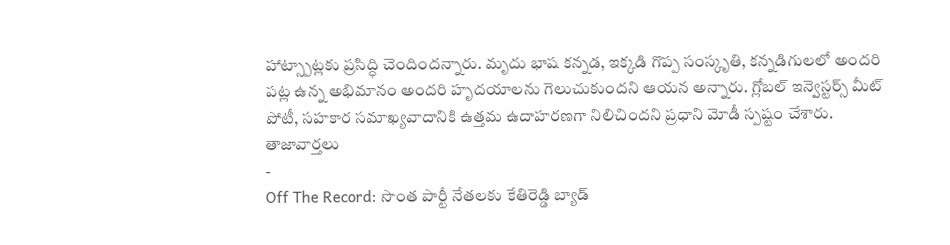హాట్స్పాట్లకు ప్రసిద్ధి చెందిందన్నారు. మృదు భాష కన్నడ, ఇక్కడి గొప్ప సంస్కృతి, కన్నడిగులలో అందరి పట్ల ఉన్న అభిమానం అందరి హృదయాలను గెలుచుకుందని ఆయన అన్నారు. గ్లోబల్ ఇన్వెస్టర్స్ మీట్ పోటీ, సహకార సమాఖ్యవాదానికి ఉత్తమ ఉదాహరణగా నిలిచిందని ప్రధాని మోడీ స్పష్టం చేశారు.
తాజావార్తలు
-
Off The Record: సొంత పార్టీ నేతలకు కేతిరెడ్డి బ్యాడ్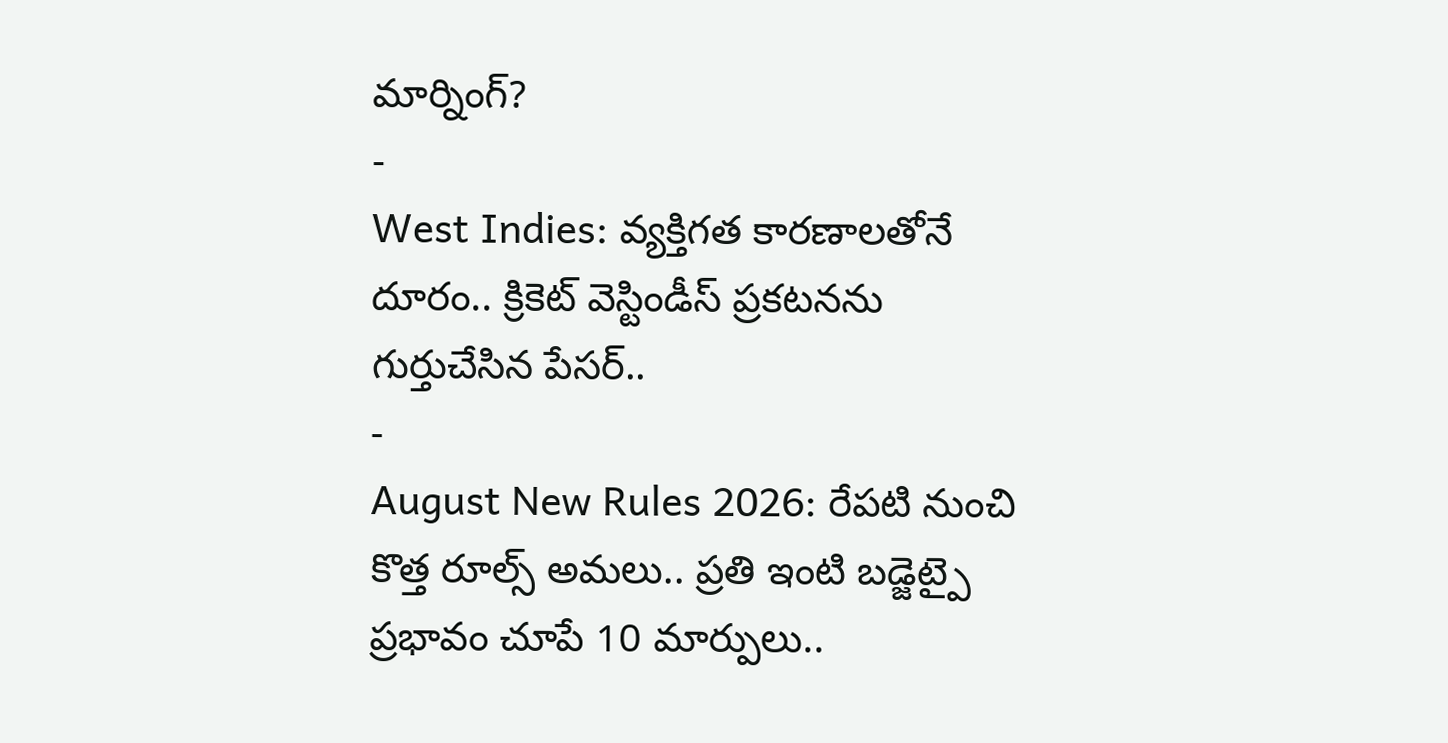మార్నింగ్?
-
West Indies: వ్యక్తిగత కారణాలతోనే దూరం.. క్రికెట్ వెస్టిండీస్ ప్రకటనను గుర్తుచేసిన పేసర్..
-
August New Rules 2026: రేపటి నుంచి కొత్త రూల్స్ అమలు.. ప్రతి ఇంటి బడ్జెట్పై ప్రభావం చూపే 10 మార్పులు..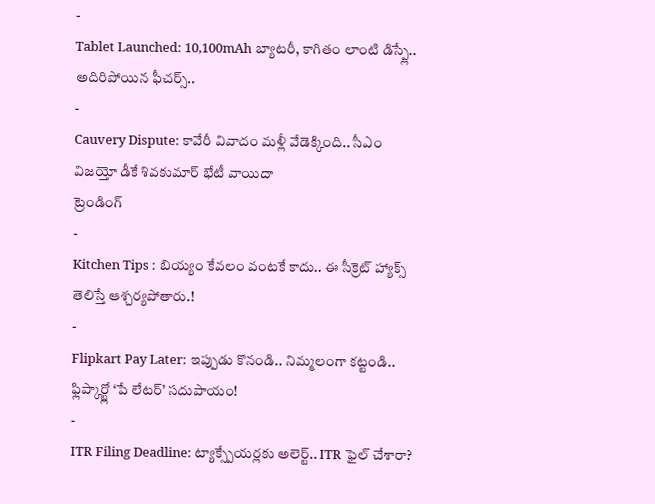-
Tablet Launched: 10,100mAh బ్యాటరీ, కాగితం లాంటి డిస్ప్లే.. అదిరిపోయిన ఫీచర్స్..
-
Cauvery Dispute: కావేరీ వివాదం మళ్లీ వేడెక్కింది.. సీఎం విజయ్తో డీకే శివకుమార్ భేటీ వాయిదా
ట్రెండింగ్
-
Kitchen Tips : బియ్యం కేవలం వంటకే కాదు.. ఈ సీక్రెట్ హ్యాక్స్ తెలిస్తే ఆశ్చర్యపోతారు.!
-
Flipkart Pay Later: ఇప్పుడు కొనండి.. నిమ్మలంగా కట్టండి.. ఫ్లిప్కార్ట్లో ‘పే లేటర్’ సదుపాయం!
-
ITR Filing Deadline: ట్యాక్స్పేయర్లకు అలెర్ట్.. ITR ఫైల్ చేశారా?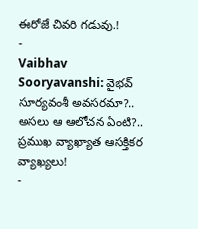ఈరోజే చివరి గడువు.!
-
Vaibhav Sooryavanshi: వైభవ్ సూర్యవంశీ అవసరమా?.. అసలు ఆ ఆలోచన ఏంటి?.. ప్రముఖ వ్యాఖ్యాత ఆసక్తికర వ్యాఖ్యలు!
-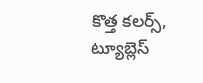కొత్త కలర్స్, ట్యూబ్లెస్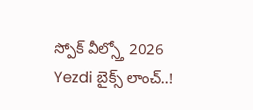స్పోక్ వీల్స్తో 2026 Yezdi బైక్స్ లాంచ్..!